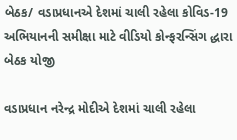બેઠક/ વડાપ્રધાનએ દેશમાં ચાલી રહેલા કોવિડ-19 અભિયાનની સમીક્ષા માટે વીડિયો કોન્ફરન્સિંગ દ્ધારા બેઠક યોજી

વડાપ્રધાન નરેન્દ્ર મોદીએ દેશમાં ચાલી રહેલા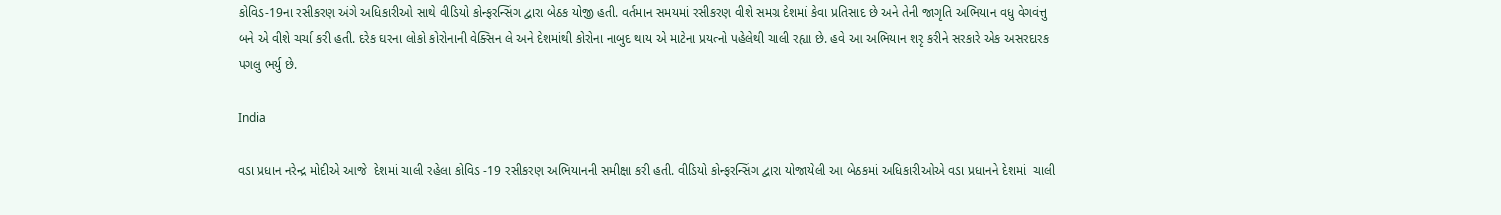કોવિડ-19ના રસીકરણ અંગે અધિકારીઓ સાથે વીડિયો કોન્ફરન્સિંગ દ્વારા બેઠક યોજી હતી. વર્તમાન સમયમાં રસીકરણ વીશે સમગ્ર દેશમાં કેવા પ્રતિસાદ છે અને તેની જાગૃતિ અભિયાન વધુ વેગવંત્તુ બને એ વીશે ચર્ચા કરી હતી. દરેક ઘરના લોકો કોરોનાની વેક્સિન લે અને દેશમાંથી કોરોના નાબુદ થાય એ માટેના પ્રયત્નો પહેલેથી ચાલી રહ્યા છે. હવે આ અભિયાન શરૃ કરીને સરકારે એક અસરદારક પગલુ ભર્યુ છે.

India

વડા પ્રધાન નરેન્દ્ર મોદીએ આજે  દેશમાં ચાલી રહેલા કોવિડ -19 રસીકરણ અભિયાનની સમીક્ષા કરી હતી. વીડિયો કોન્ફરન્સિંગ દ્વારા યોજાયેલી આ બેઠકમાં અધિકારીઓએ વડા પ્રધાનને દેશમાં  ચાલી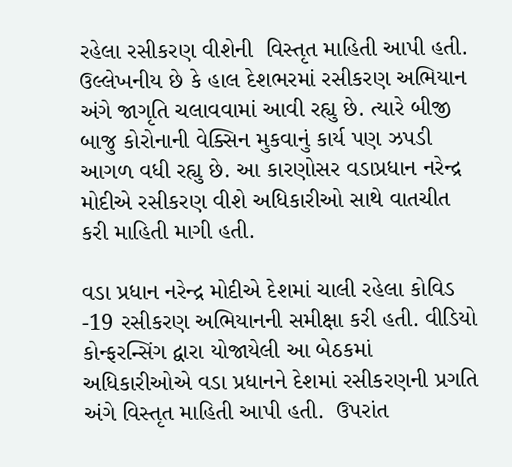રહેલા રસીકરણ વીશેની  વિસ્તૃત માહિતી આપી હતી.  ઉલ્લેખનીય છે કે હાલ દેશભરમાં રસીકરણ અભિયાન અંગે જાગૃતિ ચલાવવામાં આવી રહ્યુ છે. ત્યારે બીજી બાજુ કોરોનાની વેક્સિન મુકવાનું કાર્ય પણ ઝપડી આગળ વધી રહ્યુ છે. આ કારણોસર વડાપ્રધાન નરેન્દ્ર મોદીએ રસીકરણ વીશે અધિકારીઓ સાથે વાતચીત કરી માહિતી માગી હતી.

વડા પ્રધાન નરેન્દ્ર મોદીએ દેશમાં ચાલી રહેલા કોવિડ -19 રસીકરણ અભિયાનની સમીક્ષા કરી હતી. વીડિયો કોન્ફરન્સિંગ દ્વારા યોજાયેલી આ બેઠકમાં અધિકારીઓએ વડા પ્રધાનને દેશમાં રસીકરણની પ્રગતિ અંગે વિસ્તૃત માહિતી આપી હતી.  ઉપરાંત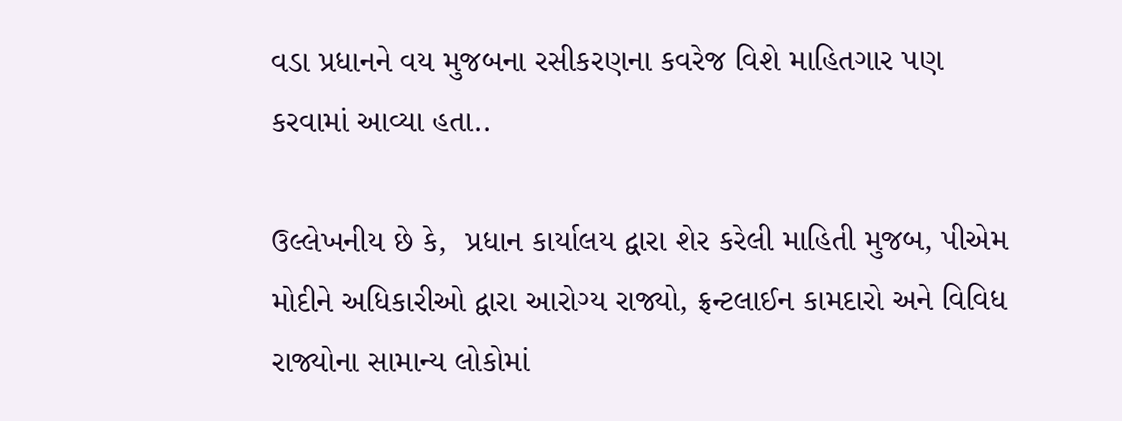વડા પ્રધાનને વય મુજબના રસીકરણના કવરેજ વિશે માહિતગાર પણ કરવામાં આવ્યા હતા..

ઉલ્લેખનીય છે કે,  પ્રધાન કાર્યાલય દ્વારા શેર કરેલી માહિતી મુજબ, પીએમ મોદીને અધિકારીઓ દ્વારા આરોગ્ય રાજ્યો, ફ્રન્ટલાઈન કામદારો અને વિવિધ રાજ્યોના સામાન્ય લોકોમાં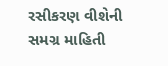રસીકરણ વીશેની સમગ્ર માહિતી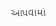આપવામાં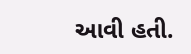આવી હતી.